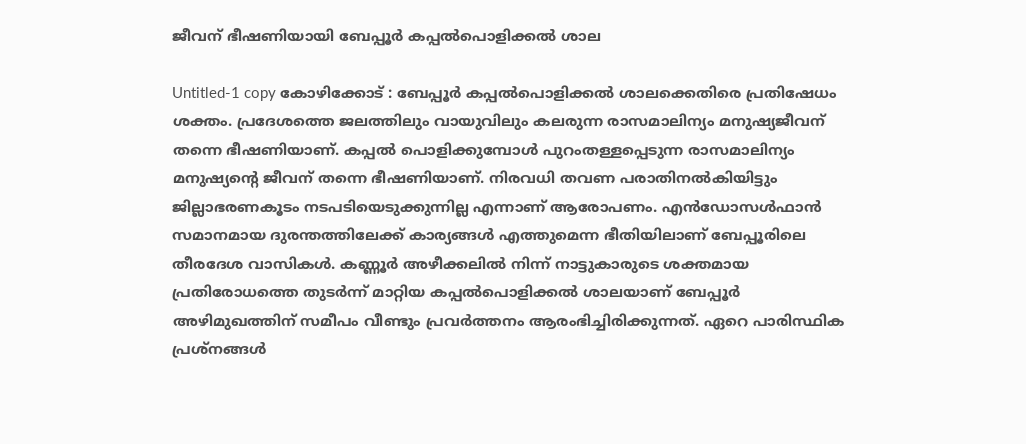ജീവന്‌ ഭീഷണിയായി ബേപ്പൂര്‍ കപ്പല്‍പൊളിക്കല്‍ ശാല

Untitled-1 copy കോഴിക്കോട്‌ : ബേപ്പൂര്‍ കപ്പല്‍പൊളിക്കല്‍ ശാലക്കെതിരെ പ്രതിഷേധം ശക്തം. പ്രദേശത്തെ ജലത്തിലും വായുവിലും കലരുന്ന രാസമാലിന്യം മനുഷ്യജീവന്‌ തന്നെ ഭീഷണിയാണ്‌. കപ്പല്‍ പൊളിക്കുമ്പോള്‍ പുറംതള്ളപ്പെടുന്ന രാസമാലിന്യം മനുഷ്യന്റെ ജീവന്‌ തന്നെ ഭീഷണിയാണ്‌. നിരവധി തവണ പരാതിനല്‍കിയിട്ടും ജില്ലാഭരണകൂടം നടപടിയെടുക്കുന്നില്ല എന്നാണ്‌ ആരോപണം. എന്‍ഡോസള്‍ഫാന്‍ സമാനമായ ദുരന്തത്തിലേക്ക്‌ കാര്യങ്ങള്‍ എത്തുമെന്ന ഭീതിയിലാണ്‌ ബേപ്പൂരിലെ തീരദേശ വാസികള്‍. കണ്ണൂര്‍ അഴീക്കലില്‍ നിന്ന്‌ നാട്ടുകാരുടെ ശക്തമായ പ്രതിരോധത്തെ തുടര്‍ന്ന്‌ മാറ്റിയ കപ്പല്‍പൊളിക്കല്‍ ശാലയാണ്‌ ബേപ്പൂര്‍ അഴിമുഖത്തിന്‌ സമീപം വീണ്ടും പ്രവര്‍ത്തനം ആരംഭിച്ചിരിക്കുന്നത്‌. ഏറെ പാരിസ്ഥിക പ്രശ്‌നങ്ങള്‍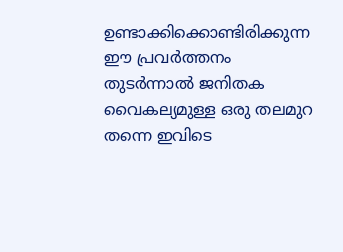ഉണ്ടാക്കിക്കൊണ്ടിരിക്കുന്ന ഈ പ്രവര്‍ത്തനം തുടര്‍ന്നാല്‍ ജനിതക വൈകല്യമുള്ള ഒരു തലമുറ തന്നെ ഇവിടെ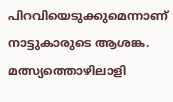പിറവിയെടുക്കുമെന്നാണ്‌ നാട്ടുകാരുടെ ആശങ്ക. മത്സ്യത്തൊഴിലാളി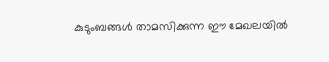കുടുംബങ്ങള്‍ താമസിക്കുന്ന ഈ മേഖലയില്‍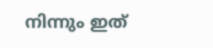നിന്നും ഇത്‌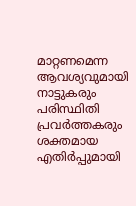മാറ്റണമെന്ന ആവശ്യവുമായി നാട്ടുകരും പരിസ്ഥിതി പ്രവര്‍ത്തകരും ശക്തമായ എതിര്‍പ്പുമായി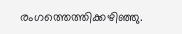രംഗത്തെത്തിക്കഴിഞ്ഞു.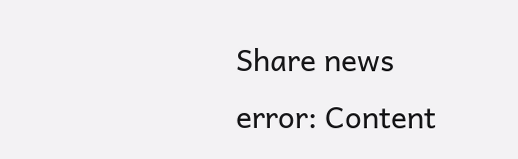Share news
error: Content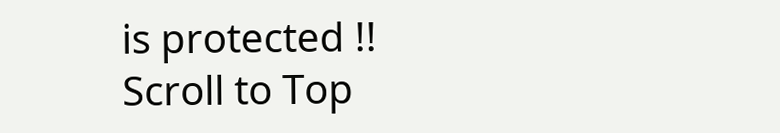is protected !!
Scroll to Top